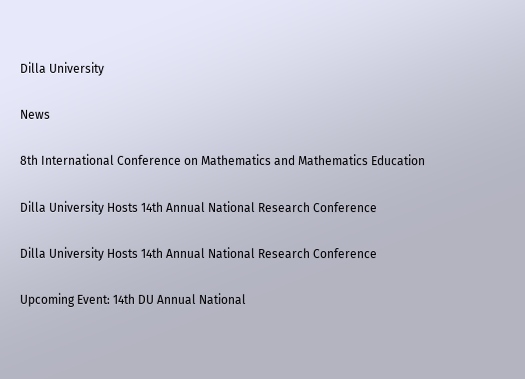Dilla University

News

8th International Conference on Mathematics and Mathematics Education

Dilla University Hosts 14th Annual National Research Conference

Dilla University Hosts 14th Annual National Research Conference

Upcoming Event: 14th DU Annual National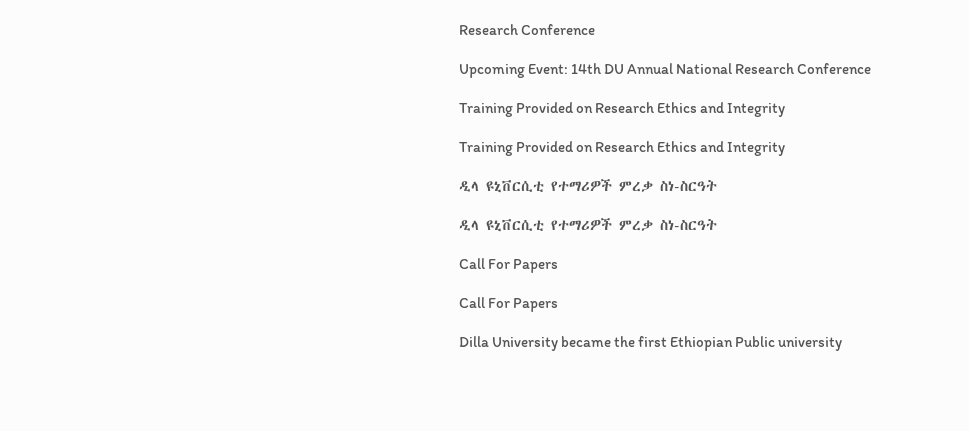Research Conference

Upcoming Event: 14th DU Annual National Research Conference

Training Provided on Research Ethics and Integrity

Training Provided on Research Ethics and Integrity

ዲላ ዩኒቨርሲቲ የተማሪዎች ምረቃ ስነ-ስርዓት

ዲላ ዩኒቨርሲቲ የተማሪዎች ምረቃ ስነ-ስርዓት

Call For Papers

Call For Papers

Dilla University became the first Ethiopian Public university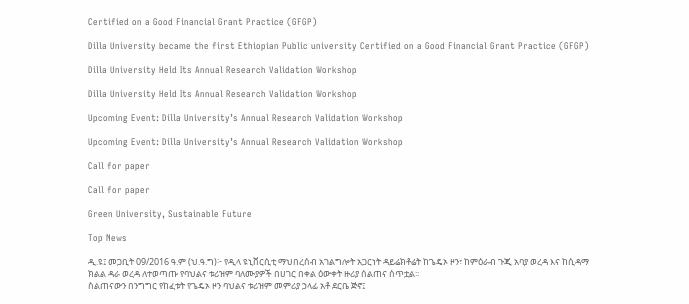Certified on a Good Financial Grant Practice (GFGP)

Dilla University became the first Ethiopian Public university Certified on a Good Financial Grant Practice (GFGP)

Dilla University Held Its Annual Research Validation Workshop

Dilla University Held Its Annual Research Validation Workshop

Upcoming Event: Dilla University’s Annual Research Validation Workshop

Upcoming Event: Dilla University’s Annual Research Validation Workshop

Call for paper

Call for paper

Green University, Sustainable Future

Top News

ዲ.ዩ፤ መጋቢት 09/2016 ዓ.ም (ህ.ዓ.ግ)፦ የዲላ ዩኒቨርሲቲ ማህበረሰብ አገልግሎት አጋርነት ዳይሬክቶሬት ከጌዴኦ ዞን፣ ከምዕራብ ጉጂ አባያ ወረዳ እና ከሲዳማ ክልል ዳራ ወረዳ ለተወጣጡ የባህልና ቱሪዝም ባለሙያዎች በሀገር በቀል ዕውቀት ዙሪያ ሰልጠና ሰጥቷል፡፡
ስልጠናውን በንግግር የከፈቱት የጌዴኦ ዞን ባህልና ቱሪዝም መምሪያ ኃላፊ አቶ ደርቤ ጅኖ፤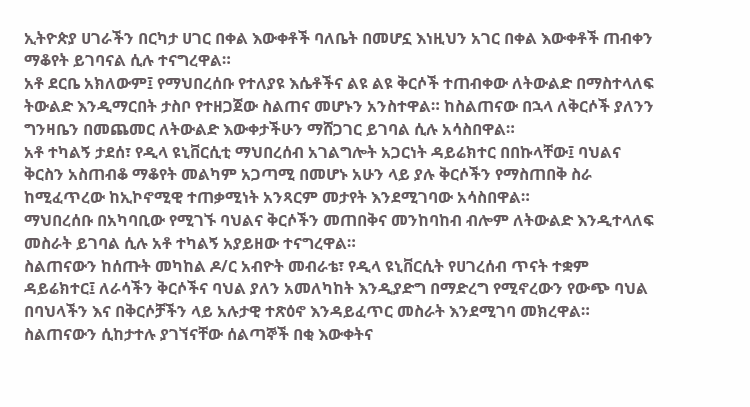ኢትዮጵያ ሀገራችን በርካታ ሀገር በቀል እውቀቶች ባለቤት በመሆኗ እነዚህን አገር በቀል እውቀቶች ጠብቀን ማቆየት ይገባናል ሲሉ ተናግረዋል።
አቶ ደርቤ አክለውም፤ የማህበረሰቡ የተለያዩ እሴቶችና ልዩ ልዩ ቅርሶች ተጠብቀው ለትውልድ በማስተላለፍ ትውልድ እንዲማርበት ታስቦ የተዘጋጀው ስልጠና መሆኑን አንስተዋል። ከስልጠናው በኋላ ለቅርሶች ያለንን ግንዛቤን በመጨመር ለትውልድ እውቀታችሁን ማሸጋገር ይገባል ሲሉ አሳስበዋል።
አቶ ተካልኝ ታደሰ፣ የዲላ ዩኒቨርሲቲ ማህበረሰብ አገልግሎት አጋርነት ዳይሬክተር በበኩላቸው፤ ባህልና ቅርስን አስጠብቆ ማቆየት መልካም አጋጣሚ በመሆኑ አሁን ላይ ያሉ ቅርሶችን የማስጠበቅ ስራ ከሚፈጥረው ከኢኮኖሚዊ ተጠቃሚነት አንጻርም መታየት እንደሚገባው አሳስበዋል።
ማህበረሰቡ በአካባቢው የሚገኙ ባህልና ቅርሶችን መጠበቅና መንከባከብ ብሎም ለትውልድ እንዲተላለፍ መስራት ይገባል ሲሉ አቶ ተካልኝ አያይዘው ተናግረዋል።
ስልጠናውን ከሰጡት መካከል ዶ/ር አብዮት መብራቴ፣ የዲላ ዩኒቨርሲት የሀገረሰብ ጥናት ተቋም ዳይሬክተር፤ ለራሳችን ቅርሶችና ባህል ያለን አመለካከት እንዲያድግ በማድረግ የሚኖረውን የውጭ ባህል በባህላችን እና በቅርሶቻችን ላይ አሉታዊ ተጽዕኖ እንዳይፈጥር መስራት እንደሚገባ መክረዋል።
ስልጠናውን ሲከታተሉ ያገኘናቸው ሰልጣኞች በቂ እውቀትና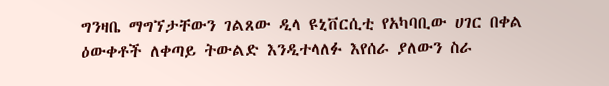ግንዛቤ ማግኘታቸውን ገልጸው ዲላ ዩኒቨርሲቲ የአካባቢው ሀገር በቀል ዕውቀቶች ለቀጣይ ትውልድ እንዲተላለፉ እየሰራ ያለውን ስራ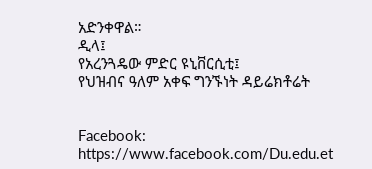አድንቀዋል።
ዲላ፤
የአረንጓዴው ምድር ዩኒቨርሲቲ፤
የህዝብና ዓለም አቀፍ ግንኙነት ዳይሬክቶሬት


Facebook:
https://www.facebook.com/Du.edu.et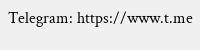Telegram: https://www.t.me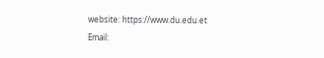website: https://www.du.edu.et
Email: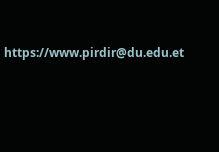https://www.pirdir@du.edu.et